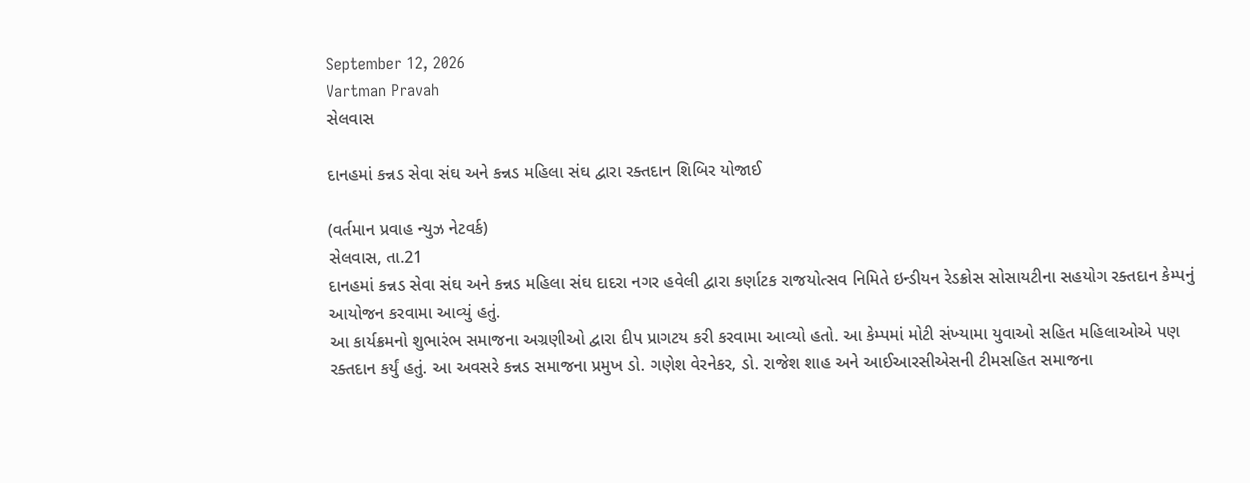September 12, 2026
Vartman Pravah
સેલવાસ

દાનહમાં કન્નડ સેવા સંઘ અને કન્નડ મહિલા સંઘ દ્વારા રક્‍તદાન શિબિર યોજાઈ

(વર્તમાન પ્રવાહ ન્‍યુઝ નેટવર્ક)
સેલવાસ, તા.21
દાનહમાં કન્નડ સેવા સંઘ અને કન્નડ મહિલા સંઘ દાદરા નગર હવેલી દ્વારા કર્ણાટક રાજયોત્‍સવ નિમિતે ઇન્‍ડીયન રેડક્રોસ સોસાયટીના સહયોગ રક્‍તદાન કેમ્‍પનું આયોજન કરવામા આવ્‍યું હતું.
આ કાર્યક્રમનો શુભારંભ સમાજના અગ્રણીઓ દ્વારા દીપ પ્રાગટય કરી કરવામા આવ્‍યો હતો. આ કેમ્‍પમાં મોટી સંખ્‍યામા યુવાઓ સહિત મહિલાઓએ પણ રક્‍તદાન કર્યું હતું. આ અવસરે કન્નડ સમાજના પ્રમુખ ડો. ગણેશ વેરનેકર, ડો. રાજેશ શાહ અને આઈઆરસીએસની ટીમસહિત સમાજના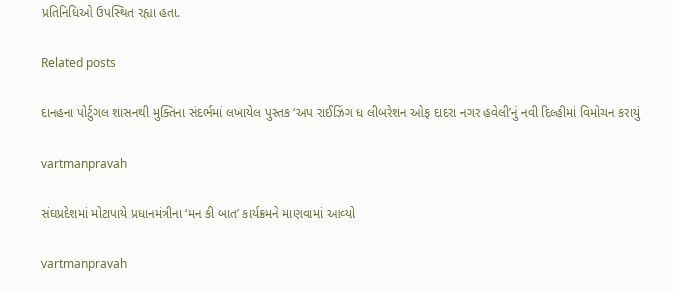પ્રતિનિધિઓ ઉપસ્‍થિત રહ્યા હતા.

Related posts

દાનહના પોર્ટુગલ શાસનથી મુક્‍તિના સંદર્ભમાં લખાયેલ પુસ્‍તક ‘અપ રાઈઝિંગ ધ લીબરેશન ઓફ દાદરા નગર હવેલી’નું નવી દિલ્‍હીમાં વિમોચન કરાયું

vartmanpravah

સંઘપ્રદેશમાં મોટાપાયે પ્રધાનમંત્રીના ‘મન કી બાત’ કાર્યક્રમને માણવામાં આવ્‍યો

vartmanpravah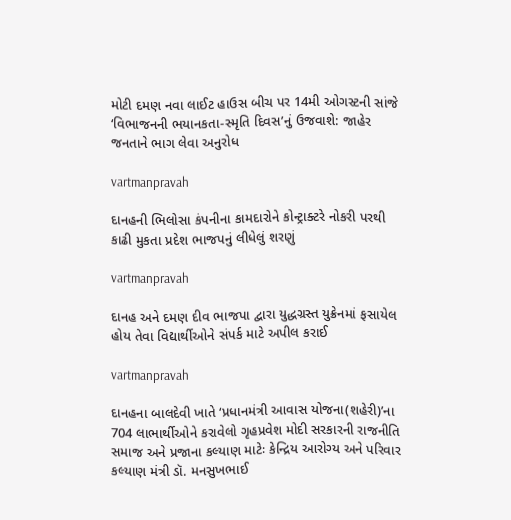મોટી દમણ નવા લાઈટ હાઉસ બીચ પર 14મી ઓગસ્‍ટની સાંજે ‘વિભાજનની ભયાનકતા-સ્‍મૃતિ દિવસ’નું ઉજવાશે: જાહેર જનતાને ભાગ લેવા અનુરોધ

vartmanpravah

દાનહની ભિલોસા કંપનીના કામદારોને કોન્‍ટ્રાક્‍ટરે નોકરી પરથી કાઢી મુકતા પ્રદેશ ભાજપનું લીધેલું શરણું

vartmanpravah

દાનહ અને દમણ દીવ ભાજપા દ્વારા યુદ્ધગ્રસ્‍ત યુક્રેનમાં ફસાયેલ હોય તેવા વિદ્યાર્થીઓને સંપર્ક માટે અપીલ કરાઈ

vartmanpravah

દાનહના બાલદેવી ખાતે ‘પ્રધાનમંત્રી આવાસ યોજના(શહેરી)’ના 704 લાભાર્થીઓને કરાવેલો ગૃહપ્રવેશ મોદી સરકારની રાજનીતિ સમાજ અને પ્રજાના કલ્‍યાણ માટેઃ કેન્‍દ્રિય આરોગ્‍ય અને પરિવાર કલ્‍યાણ મંત્રી ડૉ. મનસુખભાઈ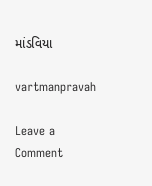માંડવિયા

vartmanpravah

Leave a Comment